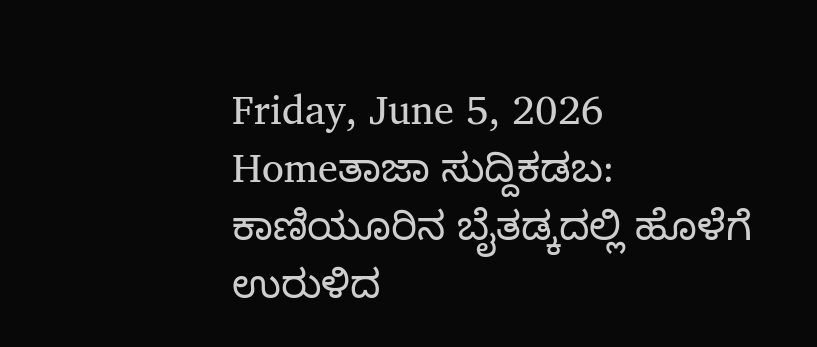Friday, June 5, 2026
Homeತಾಜಾ ಸುದ್ದಿಕಡಬ:  ಕಾಣಿಯೂರಿನ ಬೈತಡ್ಕದಲ್ಲಿ ಹೊಳೆಗೆ ಉರುಳಿದ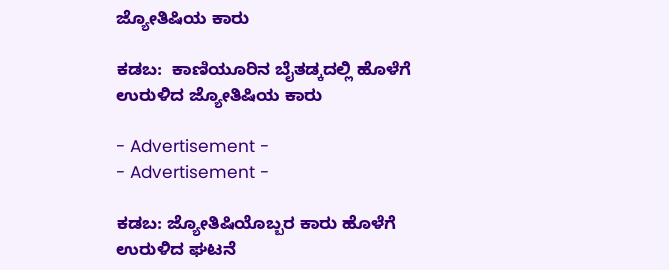ಜ್ಯೋತಿಷಿಯ ಕಾರು

ಕಡಬ:  ಕಾಣಿಯೂರಿನ ಬೈತಡ್ಕದಲ್ಲಿ ಹೊಳೆಗೆ ಉರುಳಿದ ಜ್ಯೋತಿಷಿಯ ಕಾರು

- Advertisement -
- Advertisement -

ಕಡಬ: ಜ್ಯೋತಿಷಿಯೊಬ್ಬರ ಕಾರು ಹೊಳೆಗೆ ಉರುಳಿದ ಘಟನೆ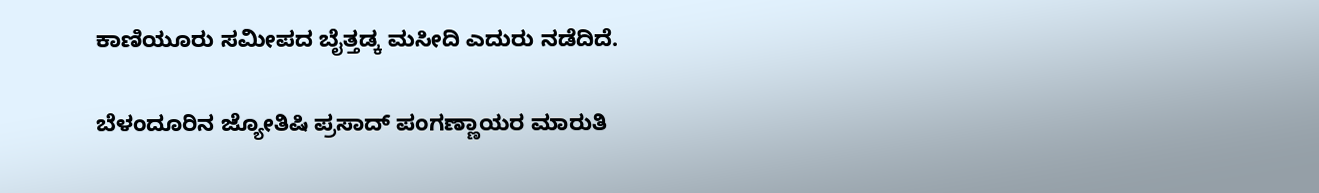ಕಾಣಿಯೂರು ಸಮೀಪದ ಬೈತ್ತಡ್ಕ ಮಸೀದಿ ಎದುರು ನಡೆದಿದೆ.

ಬೆಳಂದೂರಿನ ಜ್ಯೋತಿಷಿ ಪ್ರಸಾದ್ ಪಂಗಣ್ಣಾಯರ ಮಾರುತಿ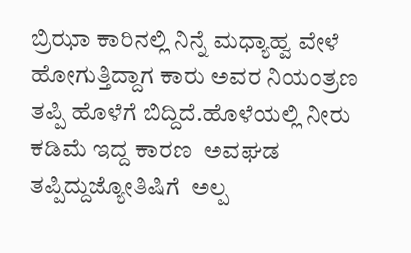ಬ್ರಿಝಾ ಕಾರಿನಲ್ಲಿ ನಿನ್ನೆ ಮಧ್ಯಾಹ್ವ ವೇಳೆ ಹೋಗುತ್ತಿದ್ದಾಗ ಕಾರು ಅವರ ನಿಯಂತ್ರಣ ತಪ್ಪಿ ಹೊಳೆಗೆ ಬಿದ್ದಿದೆ.ಹೊಳೆಯಲ್ಲಿ ನೀರು ಕಡಿಮೆ ಇದ್ದ ಕಾರಣ  ಅವಘಡ ತಪ್ಪಿದ್ದುಜ್ಯೋತಿಷಿಗೆ  ಅಲ್ಪ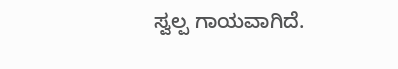ಸ್ವಲ್ಪ ಗಾಯವಾಗಿದೆ.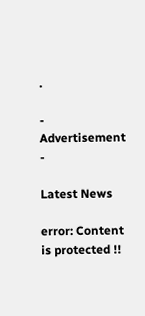.

- Advertisement -

Latest News

error: Content is protected !!